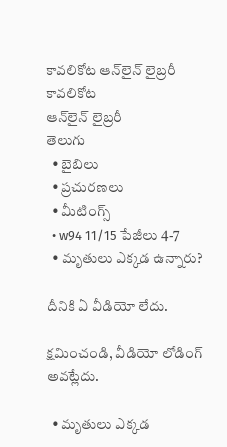కావలికోట ఆన్‌లైన్‌ లైబ్రరీ
కావలికోట
ఆన్‌లైన్‌ లైబ్రరీ
తెలుగు
  • బైబిలు
  • ప్రచురణలు
  • మీటింగ్స్‌
  • w94 11/15 పేజీలు 4-7
  • మృతులు ఎక్కడ ఉన్నారు?

దీనికి ఏ వీడియో లేదు.

క్షమించండి, వీడియో లోడింగ్‌ అవట్లేదు.

  • మృతులు ఎక్కడ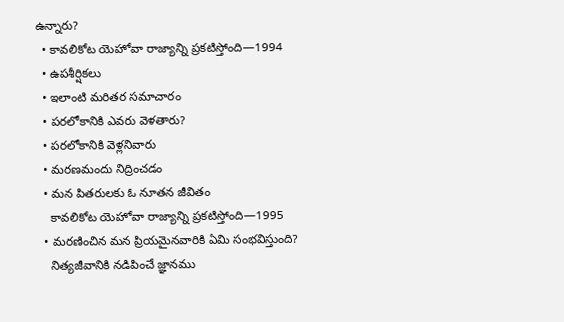ఉన్నారు?
  • కావలికోట యెహోవా రాజ్యాన్ని ప్రకటిస్తోంది—1994
  • ఉపశీర్షికలు
  • ఇలాంటి మరితర సమాచారం
  • పరలోకానికి ఎవరు వెళతారు?
  • పరలోకానికి వెళ్లనివారు
  • మరణమందు నిద్రించడం
  • మన పితరులకు ఓ నూతన జీవితం
    కావలికోట యెహోవా రాజ్యాన్ని ప్రకటిస్తోంది—1995
  • మరణించిన మన ప్రియమైనవారికి ఏమి సంభవిస్తుంది?
    నిత్యజీవానికి నడిపించే జ్ఞానము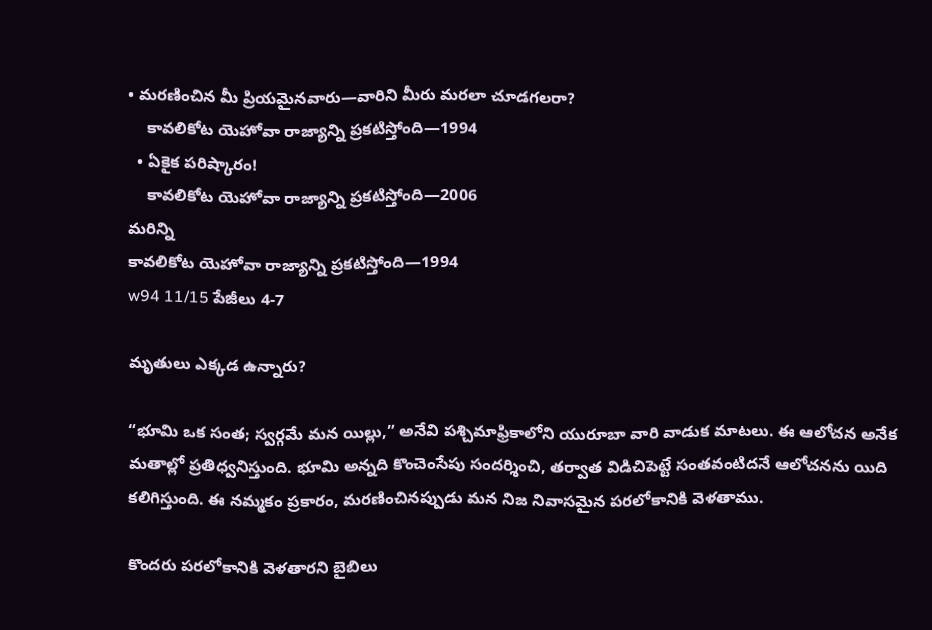• మరణించిన మీ ప్రియమైనవారు—వారిని మీరు మరలా చూడగలరా?
    కావలికోట యెహోవా రాజ్యాన్ని ప్రకటిస్తోంది—1994
  • ఏకైక పరిష్కారం!
    కావలికోట యెహోవా రాజ్యాన్ని ప్రకటిస్తోంది—2006
మరిన్ని
కావలికోట యెహోవా రాజ్యాన్ని ప్రకటిస్తోంది—1994
w94 11/15 పేజీలు 4-7

మృతులు ఎక్కడ ఉన్నారు?

“భూమి ఒక సంత; స్వర్గమే మన యిల్లు,” అనేవి పశ్చిమాఫ్రికాలోని యురూబా వారి వాడుక మాటలు. ఈ ఆలోచన అనేక మతాల్లో ప్రతిధ్వనిస్తుంది. భూమి అన్నది కొంచెంసేపు సందర్శించి, తర్వాత విడిచిపెట్టే సంతవంటిదనే ఆలోచనను యిది కలిగిస్తుంది. ఈ నమ్మకం ప్రకారం, మరణించినప్పుడు మన నిజ నివాసమైన పరలోకానికి వెళతాము.

కొందరు పరలోకానికి వెళతారని బైబిలు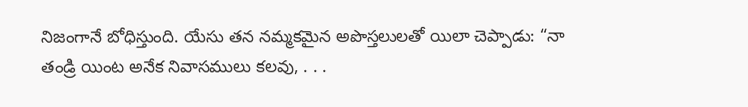నిజంగానే బోధిస్తుంది. యేసు తన నమ్మకమైన అపొస్తలులతో యిలా చెప్పాడు: “నా తండ్రి యింట అనేక నివాసములు కలవు, . . .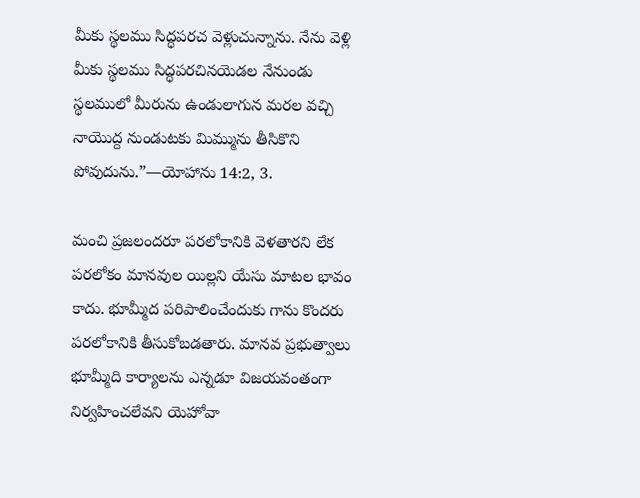మీకు స్థలము సిద్ధపరచ వెళ్లుచున్నాను. నేను వెళ్లి మీకు స్థలము సిద్ధపరచినయెడల నేనుండు స్థలములో మీరును ఉండులాగున మరల వచ్చి నాయొద్ద నుండుటకు మిమ్మును తీసికొని పోవుదును.”—యోహాను 14:2, 3.

మంచి ప్రజలందరూ పరలోకానికి వెళతారని లేక పరలోకం మానవుల యిల్లని యేసు మాటల భావం కాదు. భూమ్మీద పరిపాలించేందుకు గాను కొందరు పరలోకానికి తీసుకోబడతారు. మానవ ప్రభుత్వాలు భూమ్మీది కార్యాలను ఎన్నడూ విజయవంతంగా నిర్వహించలేవని యెహోవా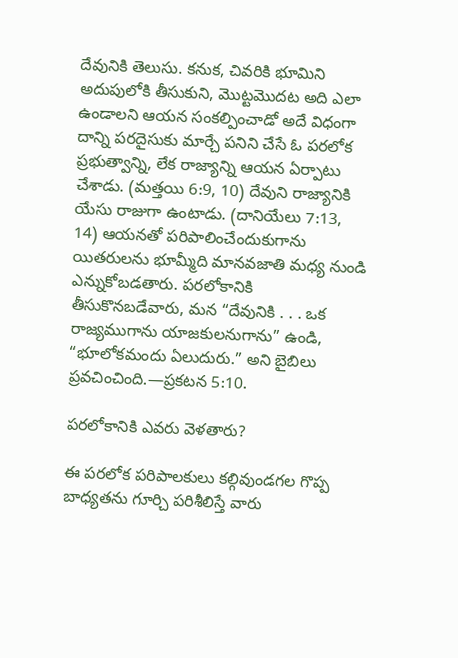దేవునికి తెలుసు. కనుక, చివరికి భూమిని అదుపులోకి తీసుకుని, మొట్టమొదట అది ఎలా ఉండాలని ఆయన సంకల్పించాడో అదే విధంగా దాన్ని పరదైసుకు మార్చే పనిని చేసే ఓ పరలోక ప్రభుత్వాన్ని, లేక రాజ్యాన్ని ఆయన ఏర్పాటు చేశాడు. (మత్తయి 6:9, 10) దేవుని రాజ్యానికి యేసు రాజుగా ఉంటాడు. (దానియేలు 7:13, 14) ఆయనతో పరిపాలించేందుకుగాను యితరులను భూమ్మీది మానవజాతి మధ్య నుండి ఎన్నుకోబడతారు. పరలోకానికి తీసుకొనబడేవారు, మన “దేవునికి . . . ఒక రాజ్యముగాను యాజకులనుగాను” ఉండి, “భూలోకమందు ఏలుదురు.” అని బైబిలు ప్రవచించింది.—ప్రకటన 5:10.

పరలోకానికి ఎవరు వెళతారు?

ఈ పరలోక పరిపాలకులు కల్గివుండగల గొప్ప బాధ్యతను గూర్చి పరిశీలిస్తే వారు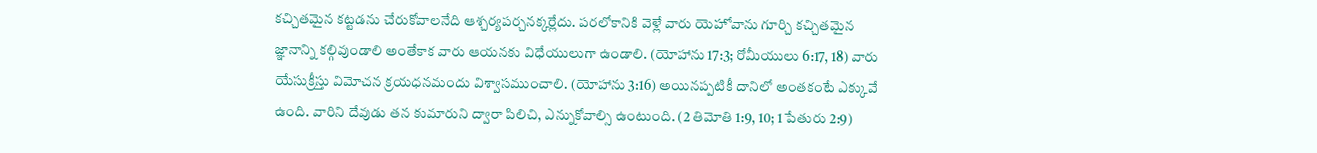కచ్చితమైన కట్టడను చేరుకోవాలనేది ఆశ్చర్యపర్చనక్కర్లేదు. పరలోకానికి వెళ్లే వారు యెహోవాను గూర్చి కచ్చితమైన జ్ఞానాన్ని కల్గివుండాలి అంతేకాక వారు ఆయనకు విధేయులుగా ఉండాలి. (యోహాను 17:3; రోమీయులు 6:17, 18) వారు యేసుక్రీస్తు విమోచన క్రయధనమందు విశ్వాసముంచాలి. (యోహాను 3:16) అయినప్పటికీ దానిలో అంతకంటే ఎక్కువే ఉంది. వారిని దేవుడు తన కుమారుని ద్వారా పిలిచి, ఎన్నుకోవాల్సి ఉంటుంది. (2 తిమోతి 1:9, 10; 1 పేతురు 2:9)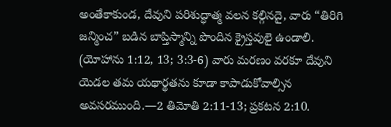అంతేకాకుండ, దేవుని పరిశుద్ధాత్మ వలన కల్గినదై, వారు “తిరిగి జన్మించ” బడిన బాప్తిస్మాన్ని పొందిన క్రైస్తవులై ఉండాలి. (యోహాను 1:12, 13; 3:3-6) వారు మరణం వరకూ దేవుని యెడల తమ యథార్థతను కూడా కాపాడుకోవాల్సిన అవసరముంది.—2 తిమోతి 2:11-13; ప్రకటన 2:10.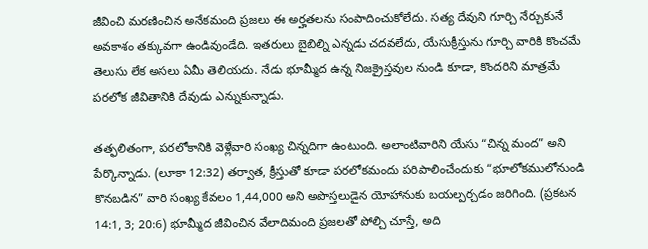జీవించి మరణించిన అనేకమంది ప్రజలు ఈ అర్హతలను సంపాదించుకోలేదు. సత్య దేవుని గూర్చి నేర్చుకునే అవకాశం తక్కువగా ఉండివుండేది. ఇతరులు బైబిల్ని ఎన్నడు చదవలేదు, యేసుక్రీస్తును గూర్చి వారికి కొంచమే తెలుసు లేక అసలు ఏమీ తెలియదు. నేడు భూమ్మీద ఉన్న నిజక్రైస్తవుల నుండి కూడా, కొందరిని మాత్రమే పరలోక జీవితానికి దేవుడు ఎన్నుకున్నాడు.

తత్ఫలితంగా, పరలోకానికి వెళ్లేవారి సంఖ్య చిన్నదిగా ఉంటుంది. అలాంటివారిని యేసు “చిన్న మంద” అని పేర్కొన్నాడు. (లూకా 12:32) తర్వాత, క్రీస్తుతో కూడా పరలోకమందు పరిపాలించేందుకు “భూలోకములోనుండి కొనబడిన” వారి సంఖ్య కేవలం 1,44,000 అని అపొస్తలుడైన యోహానుకు బయల్పర్చడం జరిగింది. (ప్రకటన 14:1, 3; 20:6) భూమ్మీద జీవించిన వేలాదిమంది ప్రజలతో పోల్చి చూస్తే, అది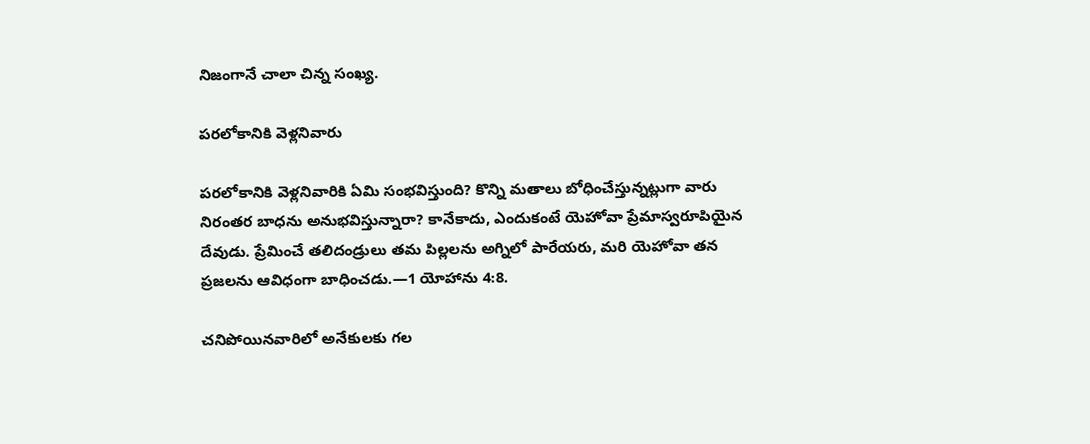నిజంగానే చాలా చిన్న సంఖ్య.

పరలోకానికి వెళ్లనివారు

పరలోకానికి వెళ్లనివారికి ఏమి సంభవిస్తుంది? కొన్ని మతాలు బోధించేస్తున్నట్లుగా వారు నిరంతర బాధను అనుభవిస్తున్నారా? కానేకాదు, ఎందుకంటే యెహోవా ప్రేమాస్వరూపియైన దేవుడు. ప్రేమించే తలిదండ్రులు తమ పిల్లలను అగ్నిలో పారేయరు, మరి యెహోవా తన ప్రజలను ఆవిధంగా బాధించడు.—1 యోహాను 4:8.

చనిపోయినవారిలో అనేకులకు గల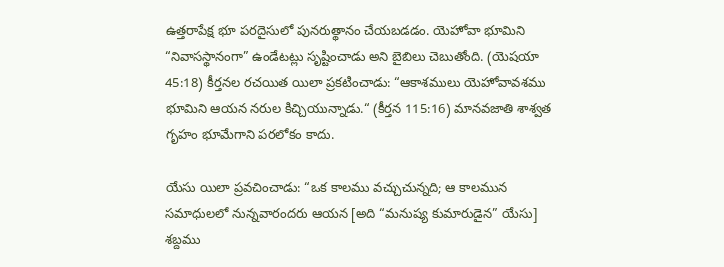ఉత్తరాపేక్ష భూ పరదైసులో పునరుత్థానం చేయబడడం. యెహోవా భూమిని “నివాసస్థానంగా” ఉండేటట్లు సృష్టించాడు అని బైబిలు చెబుతోంది. (యెషయా 45:18) కీర్తనల రచయిత యిలా ప్రకటించాడు: “ఆకాశములు యెహోవావశము భూమిని ఆయన నరుల కిచ్చియున్నాడు.“ (కీర్తన 115:16) మానవజాతి శాశ్వత గృహం భూమేగాని పరలోకం కాదు.

యేసు యిలా ప్రవచించాడు: “ఒక కాలము వచ్చుచున్నది; ఆ కాలమున సమాధులలో నున్నవారందరు ఆయన [అది “మనుష్య కుమారుడైన” యేసు] శబ్దము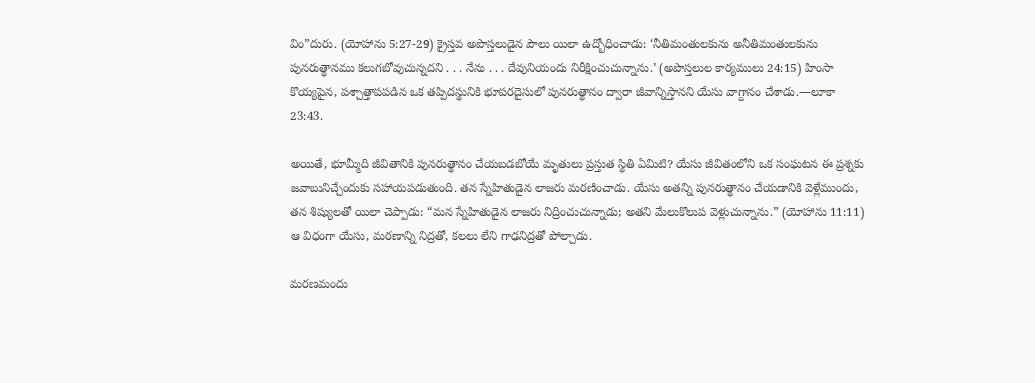విం”దురు. (యోహాను 5:27-29) క్రైస్తవ అపొస్తలుడైన పౌలు యిలా ఉద్బోధించాడు: ‘నీతిమంతులకును అనీతిమంతులకును పునరుత్థానము కలుగబోవుచున్నదని . . . నేను . . . దేవునియందు నిరీక్షించుచున్నాను.’ (అపొస్తలుల కార్యములు 24:15) హింసా కొయ్యపైన, పశ్చాత్తాపపడిన ఒక తప్పిదస్థునికి భూపరదైసులో పునరుత్థానం ద్వారా జీవాన్నిస్తానని యేసు వాగ్దానం చేశాడు.—లూకా 23:43.

అయితే, భూమ్మీది జీవితానికి పునరుత్థానం చేయబడబోయే మృతులు ప్రస్తుత స్థితి ఏమిటి? యేసు జీవితంలోని ఒక సంఘటన ఈ ప్రశ్నకు జవాబునిచ్చేందుకు సహాయపడుతుంది. తన స్నేహితుడైన లాజరు మరణించాడు. యేసు అతన్ని పునరుత్థానం చేయడానికి వెళ్లేముందు, తన శిష్యులతో యిలా చెప్పాడు: “మన స్నేహితుడైన లాజరు నిద్రించుచున్నాడు; అతని మేలుకొలుప వెళ్లుచున్నాను.” (యోహాను 11:11) ఆ విధంగా యేసు, మరణాన్ని నిద్రతో, కలలు లేని గాఢనిద్రతో పోల్చాడు.

మరణమందు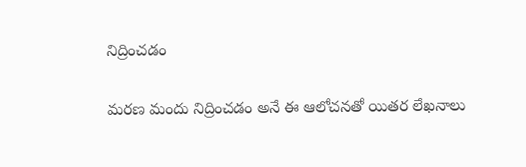నిద్రించడం

మరణ మందు నిద్రించడం అనే ఈ ఆలోచనతో యితర లేఖనాలు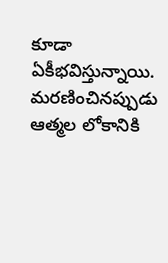కూడా ఏకీభవిస్తున్నాయి. మరణించినప్పుడు ఆత్మల లోకానికి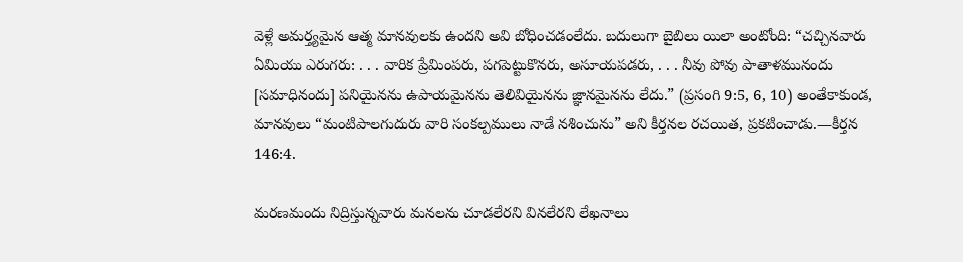వెళ్లే అమర్త్యమైన ఆత్మ మానవులకు ఉందని అవి బోధించడంలేదు. బదులుగా బైబిలు యిలా అంటోంది: “చచ్చినవారు ఏమియు ఎరుగరు: . . . వారిక ప్రేమింపరు, పగపెట్టుకొనరు, అసూయపడరు, . . . నీవు పోవు పాతాళమునందు [సమాధినందు] పనియైనను ఉపాయమైనను తెలివియైనను జ్ఞానమైనను లేదు.” (ప్రసంగి 9:5, 6, 10) అంతేకాకుండ, మానవులు “మంటిపాలగుదురు వారి సంకల్పములు నాడే నశించును” అని కీర్తనల రచయిత, ప్రకటించాడు.—కీర్తన 146:4.

మరణమందు నిద్రిస్తున్నవారు మనలను చూడలేరని వినలేరని లేఖనాలు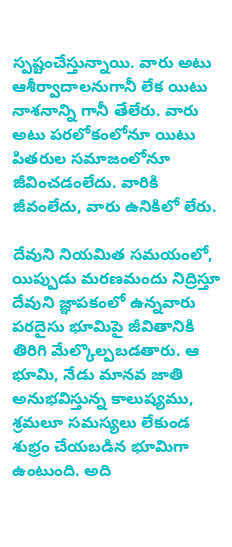స్పష్టంచేస్తున్నాయి. వారు అటు ఆశీర్వాదాలనుగానీ లేక యిటు నాశనాన్ని గానీ తేలేరు. వారు అటు పరలోకంలోనూ యిటు పితరుల సమాజంలోనూ జీవించడంలేదు. వారికి జీవంలేదు, వారు ఉనికిలో లేరు.

దేవుని నియమిత సమయంలో, యిప్పుడు మరణమందు నిద్రిస్తూ దేవుని జ్ఞాపకంలో ఉన్నవారు పరదైసు భూమిపై జీవితానికి తిరిగి మేల్కొల్పబడతారు. ఆ భూమి, నేడు మానవ జాతి అనుభవిస్తున్న కాలుష్యము, శ్రమలూ సమస్యలు లేకుండ శుభ్రం చేయబడిన భూమిగా ఉంటుంది. అది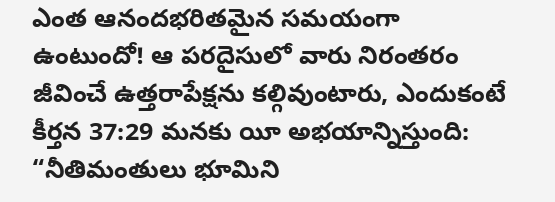ఎంత ఆనందభరితమైన సమయంగా ఉంటుందో! ఆ పరదైసులో వారు నిరంతరం జీవించే ఉత్తరాపేక్షను కల్గివుంటారు, ఎందుకంటే కీర్తన 37:29 మనకు యీ అభయాన్నిస్తుంది: “నీతిమంతులు భూమిని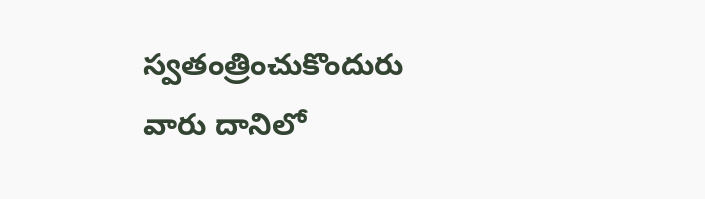స్వతంత్రించుకొందురు వారు దానిలో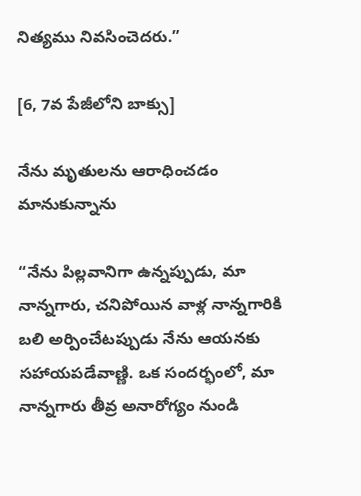నిత్యము నివసించెదరు.”

[6, 7వ పేజీలోని బాక్సు]

నేను మృతులను ఆరాధించడం మానుకున్నాను

“నేను పిల్లవానిగా ఉన్నప్పుడు, మా నాన్నగారు, చనిపోయిన వాళ్ల నాన్నగారికి బలి అర్పించేటప్పుడు నేను ఆయనకు సహాయపడేవాణ్ణి. ఒక సందర్భంలో, మా నాన్నగారు తీవ్ర అనారోగ్యం నుండి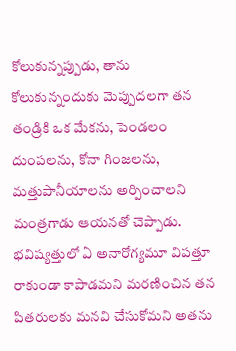కోలుకున్నప్పుడు, తాను కోలుకున్నందుకు మెప్పుదలగా తన తండ్రికి ఒక మేకను, పెండలం దుంపలను, కోనా గింజలను, మత్తుపానీయాలను అర్పించాలని మంత్రగాడు ఆయనతో చెప్పాడు. భవిష్యత్తులో ఏ అనారోగ్యమూ విపత్తూ రాకుండా కాపాడమని మరణించిన తన పితరులకు మనవి చేసుకోమని అతను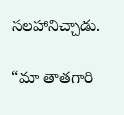సలహానిచ్చాడు.

“మా తాతగారి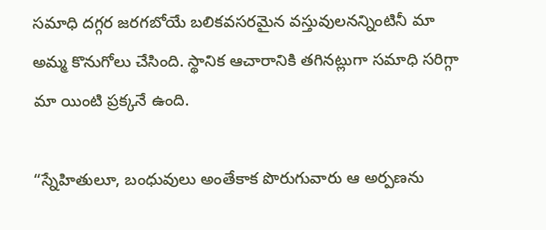సమాధి దగ్గర జరగబోయే బలికవసరమైన వస్తువులనన్నింటినీ మా అమ్మ కొనుగోలు చేసింది. స్థానిక ఆచారానికి తగినట్లుగా సమాధి సరిగ్గా మా యింటి ప్రక్కనే ఉంది.

“స్నేహితులూ, బంధువులు అంతేకాక పొరుగువారు ఆ అర్పణను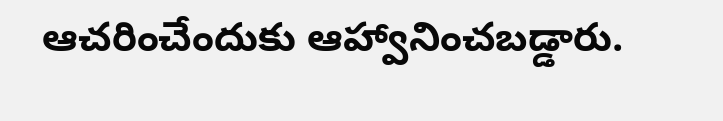ఆచరించేందుకు ఆహ్వానించబడ్డారు.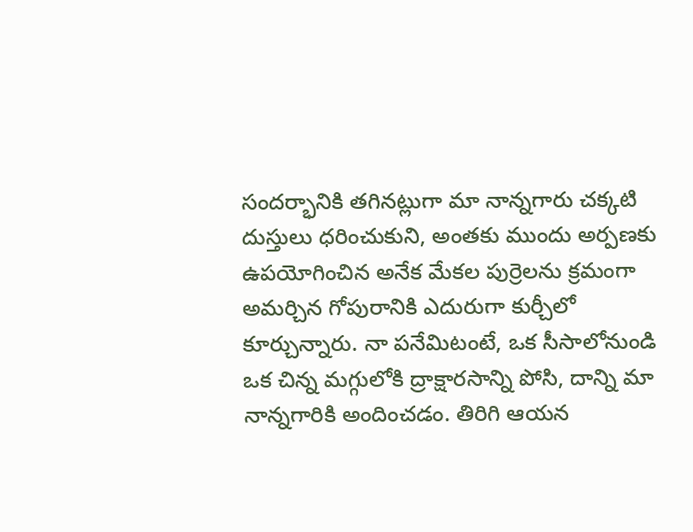సందర్భానికి తగినట్లుగా మా నాన్నగారు చక్కటి దుస్తులు ధరించుకుని, అంతకు ముందు అర్పణకు ఉపయోగించిన అనేక మేకల పుర్రెలను క్రమంగా అమర్చిన గోపురానికి ఎదురుగా కుర్చీలో కూర్చున్నారు. నా పనేమిటంటే, ఒక సీసాలోనుండి ఒక చిన్న మగ్గులోకి ద్రాక్షారసాన్ని పోసి, దాన్ని మా నాన్నగారికి అందించడం. తిరిగి ఆయన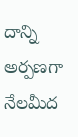దాన్ని అర్పణగా నేలమీద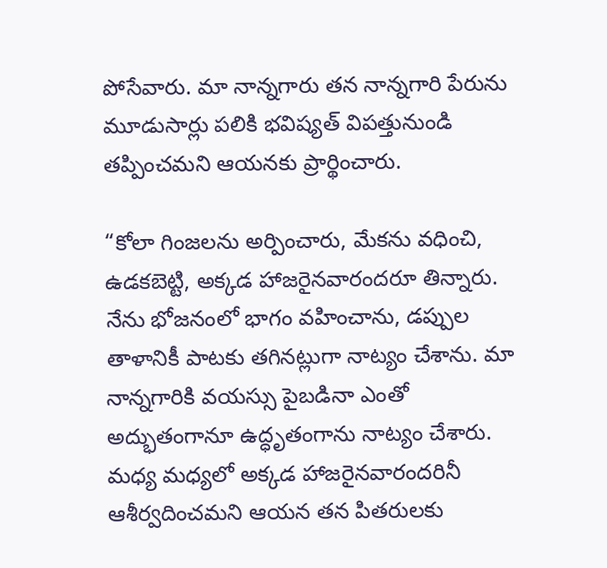పోసేవారు. మా నాన్నగారు తన నాన్నగారి పేరును మూడుసార్లు పలికి భవిష్యత్‌ విపత్తునుండి తప్పించమని ఆయనకు ప్రార్థించారు.

“కోలా గింజలను అర్పించారు, మేకను వధించి, ఉడకబెట్టి, అక్కడ హాజరైనవారందరూ తిన్నారు. నేను భోజనంలో భాగం వహించాను, డప్పుల తాళానికీ పాటకు తగినట్లుగా నాట్యం చేశాను. మా నాన్నగారికి వయస్సు పైబడినా ఎంతో అద్భుతంగానూ ఉద్ధృతంగాను నాట్యం చేశారు. మధ్య మధ్యలో అక్కడ హాజరైనవారందరినీ ఆశీర్వదించమని ఆయన తన పితరులకు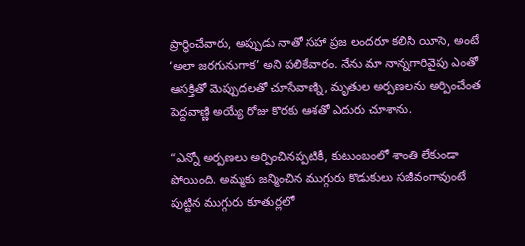ప్రార్థించేవారు, అప్పుడు నాతో సహా ప్రజ లందరూ కలిసి యీసె, అంటే ‘అలా జరగునుగాక’ అని పలికేవారం. నేను మా నాన్నగారివైపు ఎంతో ఆసక్తితో మెప్పుదలతో చూసేవాణ్ని, మృతుల అర్పణలను అర్పించేంత పెద్దవాణ్ణి అయ్యే రోజు కొరకు ఆశతో ఎదురు చూశాను.

“ఎన్నో అర్పణలు అర్పించినప్పటికీ, కుటుంబంలో శాంతి లేకుండా పోయింది. అమ్మకు జన్మించిన ముగ్గురు కొడుకులు సజీవంగావుంటే పుట్టిన ముగ్గురు కూతుర్లలో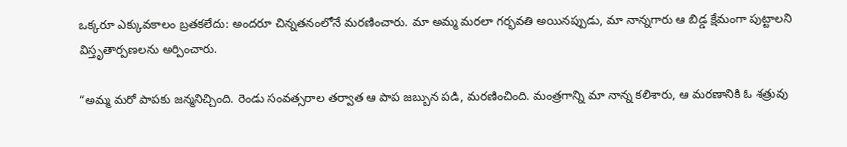ఒక్కరూ ఎక్కువకాలం బ్రతకలేదు: అందరూ చిన్నతనంలోనే మరణించారు. మా అమ్మ మరలా గర్భవతి అయినప్పుడు, మా నాన్నగారు ఆ బిడ్డ క్షేమంగా పుట్టాలని విస్తృతార్పణలను అర్పించారు.

“అమ్మ మరో పాపకు జన్మనిచ్చింది. రెండు సంవత్సరాల తర్వాత ఆ పాప జబ్బున పడి, మరణించింది. మంత్రగాన్ని మా నాన్న కలిశారు, ఆ మరణానికి ఓ శత్రువు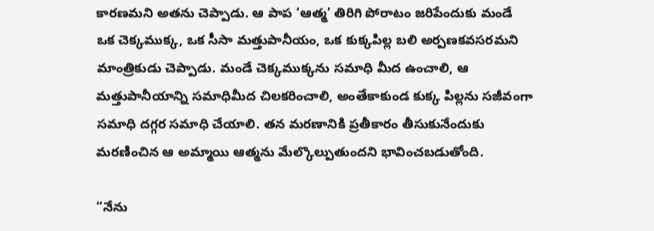కారణమని అతను చెప్పాడు. ఆ పాప ‘ఆత్మ’ తిరిగి పోరాటం జరిపేందుకు మండే ఒక చెక్కముక్క, ఒక సీసా మత్తుపానీయం, ఒక కుక్కపిల్ల బలి అర్పణకవసరమని మాంత్రికుడు చెప్పాడు. మండే చెక్కముక్కను సమాధి మీద ఉంచాలి, ఆ మత్తుపానీయాన్ని సమాధిమీద చిలకరించాలి, అంతేకాకుండ కుక్క పిల్లను సజీవంగా సమాధి దగ్గర సమాధి చేయాలి. తన మరణానికి ప్రతీకారం తీసుకునేందుకు మరణించిన ఆ అమ్మాయి ఆత్మను మేల్కొల్పుతుందని భావించబడుతోంది.

“నేను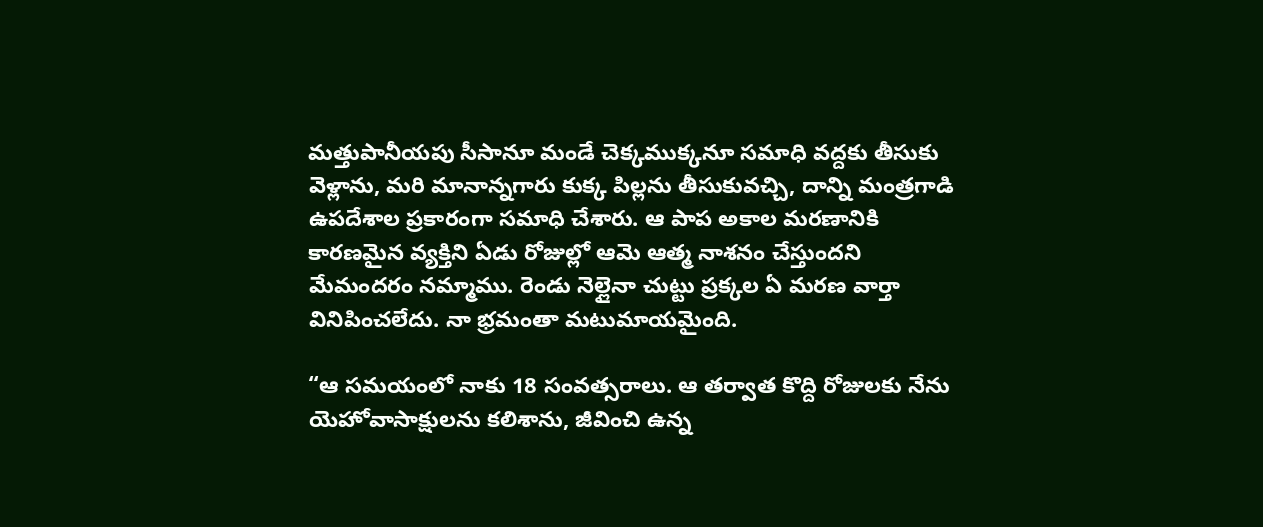మత్తుపానీయపు సీసానూ మండే చెక్కముక్కనూ సమాధి వద్దకు తీసుకు వెళ్లాను, మరి మానాన్నగారు కుక్క పిల్లను తీసుకువచ్చి, దాన్ని మంత్రగాడి ఉపదేశాల ప్రకారంగా సమాధి చేశారు. ఆ పాప అకాల మరణానికి కారణమైన వ్యక్తిని ఏడు రోజుల్లో ఆమె ఆత్మ నాశనం చేస్తుందని మేమందరం నమ్మాము. రెండు నెల్లైనా చుట్టు ప్రక్కల ఏ మరణ వార్తా వినిపించలేదు. నా భ్రమంతా మటుమాయమైంది.

“ఆ సమయంలో నాకు 18 సంవత్సరాలు. ఆ తర్వాత కొద్ది రోజులకు నేను యెహోవాసాక్షులను కలిశాను, జీవించి ఉన్న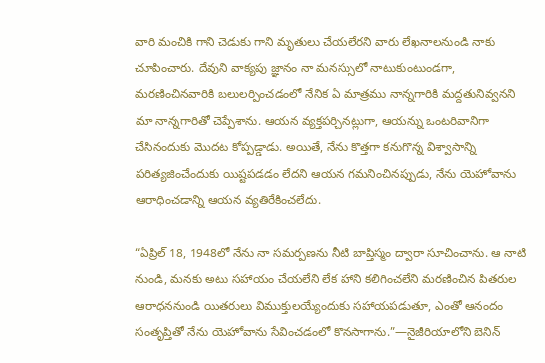వారి మంచికి గాని చెడుకు గాని మృతులు చేయలేరని వారు లేఖనాలనుండి నాకు చూపించారు. దేవుని వాక్యపు జ్ఞానం నా మనస్సులో నాటుకుంటుండగా, మరణించినవారికి బలులర్పించడంలో నేనిక ఏ మాత్రము నాన్నగారికి మద్దతునివ్వనని మా నాన్నగారితో చెప్పేశాను. ఆయన వ్యక్తపర్చినట్లుగా, ఆయన్ను ఒంటరివానిగా చేసినందుకు మొదట కోప్పడ్డాడు. అయితే, నేను కొత్తగా కనుగొన్న విశ్వాసాన్ని పరిత్యజించేందుకు యిష్టపడడం లేదని ఆయన గమనించినప్పుడు, నేను యెహోవాను ఆరాధించడాన్ని ఆయన వ్యతిరేకించలేదు.

“ఏప్రిల్‌ 18, 1948లో నేను నా సమర్పణను నీటి బాప్తిస్మం ద్వారా సూచించాను. ఆ నాటి నుండి, మనకు అటు సహాయం చేయలేని లేక హాని కలిగించలేని మరణించిన పితరుల ఆరాధననుండి యితరులు విముక్తులయ్యేందుకు సహాయపడుతూ, ఎంతో ఆనందం సంతృప్తితో నేను యెహోవాను సేవించడంలో కొనసాగాను.”—నైజీరియాలోని బెనిన్‌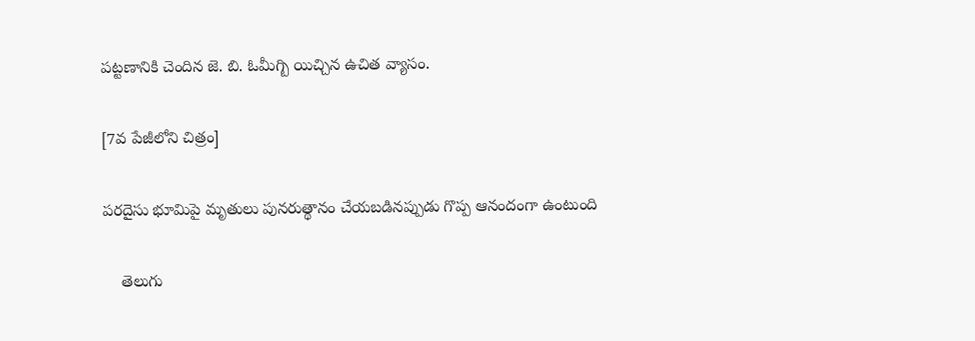పట్టణానికి చెందిన జె. బి. ఓమీగ్బి యిచ్చిన ఉచిత వ్యాసం.

[7వ పేజీలోని చిత్రం]

పరదైసు భూమిపై మృతులు పునరుత్థానం చేయబడినప్పుడు గొప్ప ఆనందంగా ఉంటుంది

    తెలుగు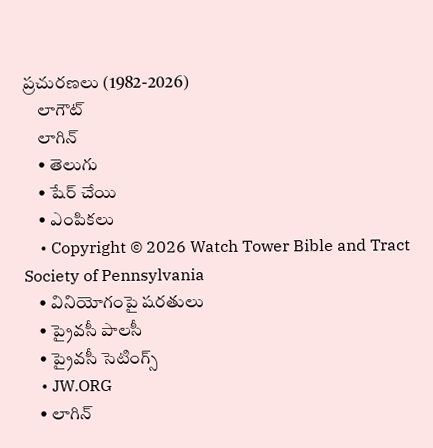ప్రచురణలు (1982-2026)
    లాగౌట్‌
    లాగిన్‌
    • తెలుగు
    • షేర్ చేయి
    • ఎంపికలు
    • Copyright © 2026 Watch Tower Bible and Tract Society of Pennsylvania
    • వినియోగంపై షరతులు
    • ప్రైవసీ పాలసీ
    • ప్రైవసీ సెటింగ్స్‌
    • JW.ORG
    • లాగిన్‌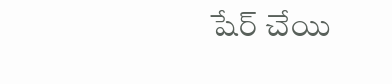షేర్‌ చేయి